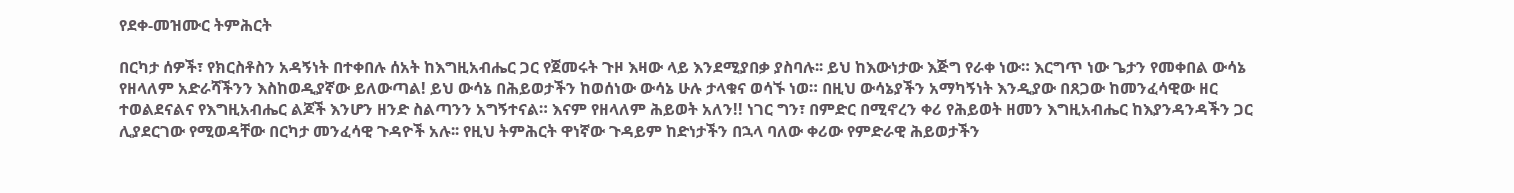የደቀ-መዝሙር ትምሕርት

በርካታ ሰዎች፣ የክርስቶስን አዳኝነት በተቀበሉ ሰአት ከእግዚአብሔር ጋር የጀመሩት ጉዞ እዛው ላይ እንደሚያበቃ ያስባሉ፡፡ ይህ ከእውነታው እጅግ የራቀ ነው። እርግጥ ነው ጌታን የመቀበል ውሳኔ የዘላለም አድራሻችንን እስከወዲያኛው ይለውጣል! ይህ ውሳኔ በሕይወታችን ከወሰነው ውሳኔ ሁሉ ታላቁና ወሳኙ ነወ። በዚህ ውሳኔያችን አማካኝነት እንዲያው በጸጋው ከመንፈሳዊው ዘር ተወልደናልና የእግዚአብሔር ልጆች እንሆን ዘንድ ስልጣንን አግኝተናል። እናም የዘላለም ሕይወት አለን!! ነገር ግን፣ በምድር በሚኖረን ቀሪ የሕይወት ዘመን እግዚአብሔር ከእያንዳንዳችን ጋር ሊያደርገው የሚወዳቸው በርካታ መንፈሳዊ ጉዳዮች አሉ፡፡ የዚህ ትምሕርት ዋነኛው ጉዳይም ከድነታችን በኋላ ባለው ቀሪው የምድራዊ ሕይወታችን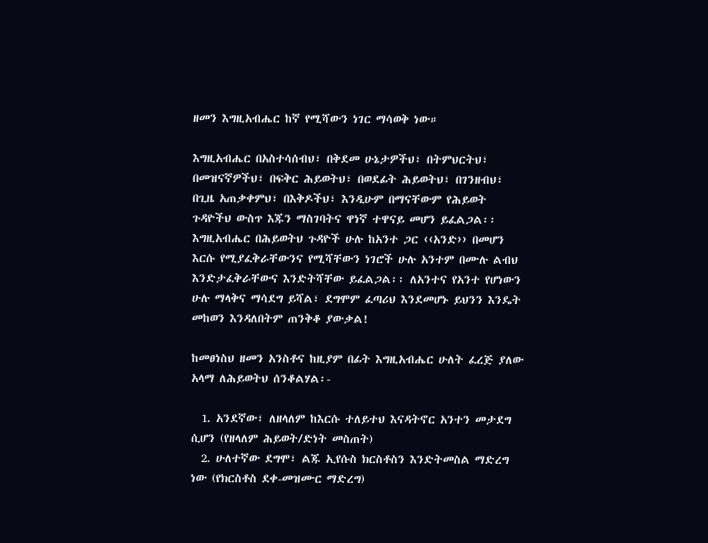ዘመን እግዚአብሔር ከኛ የሚሻውን ነገር ማሳወቅ ነው።

እግዚአብሔር በአስተሳሰብህ፣ በቅደመ ሁኔታዎችህ፣ በትምህርትህ፣ በመዝናኛዎችህ፣ በፍቅር ሕይወትህ፣ በወደፊት ሕይወትህ፣ በገንዘብህ፣ በጊዜ አጠቃቀምህ፣ በእቅዶችህ፣ እንዲሁም በማናቸውም የሕይወት ጉዳዮችህ ውስጥ እጁን ማስገባትና ዋነኛ ተዋናይ መሆን ይፈልጋል፡፡ እግዚአብሔር በሕይወትህ ጉዳዮች ሁሉ ከአንተ ጋር ‹‹አንድ›› በመሆን እርሱ የሚያፈቅራቸውንና የሚሻቸውን ነገሮች ሁሉ አንተም በሙሉ ልብህ እንድታፈቅራቸውና እንድትሻቸው ይፈልጋል፡፡ ለአንተና የአንተ የሆነውን ሁሉ ማላቅና ማሳደግ ይሻል፣ ደግሞም ፈጣሪህ እንደመሆኑ ይህንን እንዴት መከወን እንዳለበትም ጠንቅቆ ያውቃል!

ከመፀነስህ ዘመን አንስቶና ከዚያም በፊት እግዚአብሔር ሁለት ፈረጅ ያለው አላማ ለሕይወትህ ሰንቆልሃል፡-

  1. አንደኛው፣ ለዘላለም ከእርሱ ተለይተህ እናዳትኖር አንተን መታደግ ሲሆን (የዘላለም ሕይወት/ድነት መስጠት)
  2. ሁለተኛው ደግሞ፣ ልጁ ኢየሱስ ክርስቶስን እንድትመስል ማድረግ ነው (የክርስቶስ ደቀ-መዝሙር ማድረግ)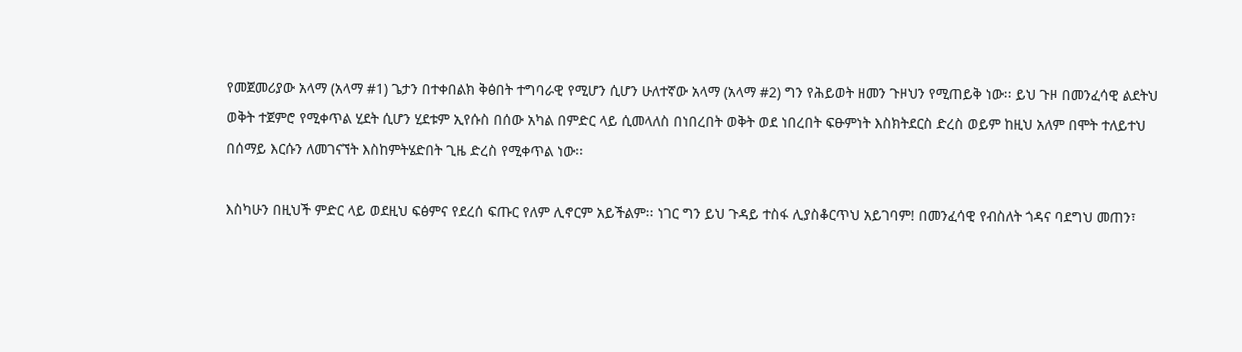የመጀመሪያው አላማ (አላማ #1) ጌታን በተቀበልክ ቅፅበት ተግባራዊ የሚሆን ሲሆን ሁለተኛው አላማ (አላማ #2) ግን የሕይወት ዘመን ጉዞህን የሚጠይቅ ነው፡፡ ይህ ጉዞ በመንፈሳዊ ልደትህ ወቅት ተጀምሮ የሚቀጥል ሂደት ሲሆን ሂደቱም ኢየሱስ በሰው አካል በምድር ላይ ሲመላለስ በነበረበት ወቅት ወደ ነበረበት ፍፁምነት እስክትደርስ ድረስ ወይም ከዚህ አለም በሞት ተለይተህ በሰማይ እርሱን ለመገናኘት እስከምትሄድበት ጊዜ ድረስ የሚቀጥል ነው፡፡

እስካሁን በዚህች ምድር ላይ ወደዚህ ፍፅምና የደረሰ ፍጡር የለም ሊኖርም አይችልም፡፡ ነገር ግን ይህ ጉዳይ ተስፋ ሊያስቆርጥህ አይገባም! በመንፈሳዊ የብስለት ጎዳና ባደግህ መጠን፣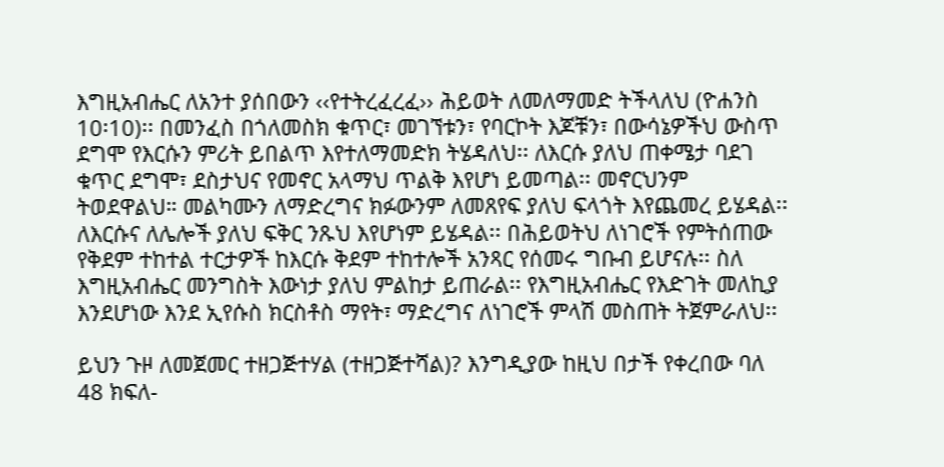እግዚአብሔር ለአንተ ያሰበውን ‹‹የተትረፈረፈ›› ሕይወት ለመለማመድ ትችላለህ (ዮሐንስ 10፡10)፡፡ በመንፈስ በጎለመስክ ቁጥር፣ መገኘቱን፣ የባርኮት እጆቹን፣ በውሳኔዎችህ ውስጥ ደግሞ የእርሱን ምሪት ይበልጥ እየተለማመድክ ትሄዳለህ፡፡ ለእርሱ ያለህ ጠቀሜታ ባደገ ቁጥር ደግሞ፣ ደስታህና የመኖር አላማህ ጥልቅ እየሆነ ይመጣል፡፡ መኖርህንም ትወደዋልህ። መልካሙን ለማድረግና ክፉውንም ለመጸየፍ ያለህ ፍላጎት እየጨመረ ይሄዳል፡፡ ለእርሱና ለሌሎች ያለህ ፍቅር ንጹህ እየሆነም ይሄዳል፡፡ በሕይወትህ ለነገሮች የምትሰጠው የቅደም ተከተል ተርታዎች ከእርሱ ቅደም ተከተሎች አንጻር የሰመሩ ግቡብ ይሆናሉ፡፡ ስለ እግዚአብሔር መንግስት እውነታ ያለህ ምልከታ ይጠራል፡፡ የእግዚአብሔር የእድገት መለኪያ እንደሆነው እንደ ኢየሱስ ክርስቶስ ማየት፣ ማድረግና ለነገሮች ምላሽ መስጠት ትጀምራለህ፡፡

ይህን ጉዞ ለመጀመር ተዘጋጅተሃል (ተዘጋጅተሻል)? እንግዲያው ከዚህ በታች የቀረበው ባለ 48 ክፍለ-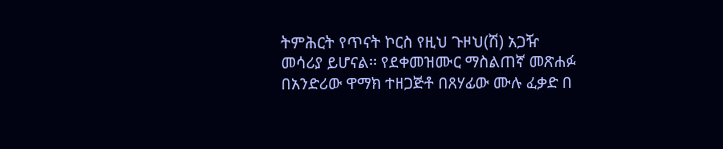ትምሕርት የጥናት ኮርስ የዚህ ጉዞህ(ሽ) አጋዥ መሳሪያ ይሆናል፡፡ የደቀመዝሙር ማስልጠኛ መጽሐፉ በአንድሪው ዋማክ ተዘጋጅቶ በጸሃፊው ሙሉ ፈቃድ በ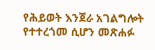የሕይወት እንጀራ አገልግሎት የተተረጎመ ሲሆን መጽሐፉ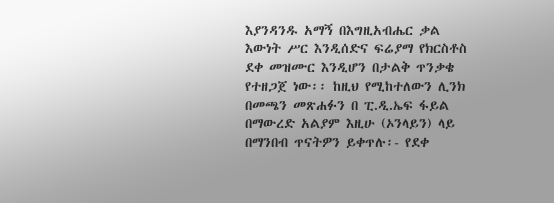እያንዳንዱ አማኝ በእግዚአብሔር ቃል እውነት ሥር እንዲሰድና ፍሬያማ የክርስቶስ ደቀ መዝሙር እንዲሆን በታልቅ ጥንቃቄ የተዘጋጀ ነው፡፡ ከዚህ የሚከተለውን ሊንክ በመጫን መጽሐፉን በ ፒ.ዲ.ኤፍ ፋይል በማውረድ አልያም እዚሁ (ኦንላይን) ላይ በማንበብ ጥናትዎን ይቀጥሉ፡- የደቀ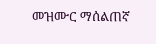መዝሙር ማሰልጠኛ